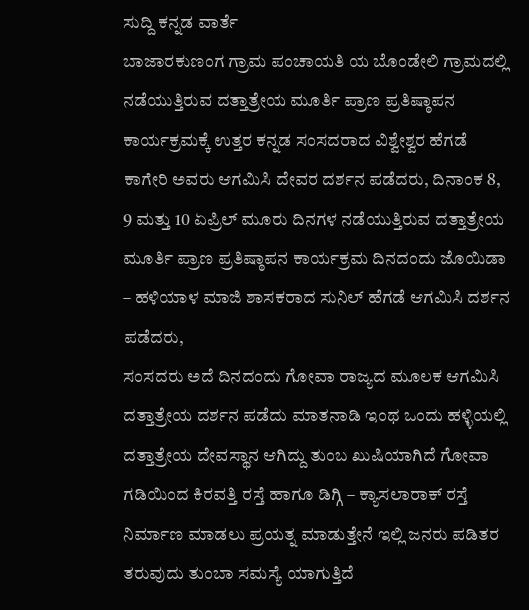ಸುದ್ದಿ ಕನ್ನಡ ವಾರ್ತೆ
ಬಾಜಾರಕುಣಂಗ ಗ್ರಾಮ ಪಂಚಾಯತಿ ಯ ಬೊಂಡೇಲಿ ಗ್ರಾಮದಲ್ಲಿ ನಡೆಯುತ್ತಿರುವ ದತ್ತಾತ್ರೇಯ ಮೂರ್ತಿ ಪ್ರಾಣ ಪ್ರತಿಷ್ಠಾಪನ ಕಾರ್ಯಕ್ರಮಕ್ಕೆ ಉತ್ತರ ಕನ್ನಡ ಸಂಸದರಾದ ವಿಶ್ವೇಶ್ವರ ಹೆಗಡೆ ಕಾಗೇರಿ ಅವರು ಆಗಮಿಸಿ ದೇವರ ದರ್ಶನ ಪಡೆದರು, ದಿನಾಂಕ 8, 9 ಮತ್ತು 10 ಏಪ್ರಿಲ್ ಮೂರು ದಿನಗಳ ನಡೆಯುತ್ತಿರುವ ದತ್ತಾತ್ರೇಯ ಮೂರ್ತಿ ಪ್ರಾಣ ಪ್ರತಿಷ್ಠಾಪನ ಕಾರ್ಯಕ್ರಮ ದಿನದಂದು ಜೊಯಿಡಾ – ಹಳಿಯಾಳ ಮಾಜಿ ಶಾಸಕರಾದ ಸುನಿಲ್ ಹೆಗಡೆ ಆಗಮಿಸಿ ದರ್ಶನ ಪಡೆದರು,
ಸಂಸದರು ಅದೆ ದಿನದಂದು ಗೋವಾ ರಾಜ್ಯದ ಮೂಲಕ ಆಗಮಿಸಿ ದತ್ತಾತ್ರೇಯ ದರ್ಶನ ಪಡೆದು ಮಾತನಾಡಿ ಇಂಥ ಒಂದು ಹಳ್ಳಿಯಲ್ಲಿ ದತ್ತಾತ್ರೇಯ ದೇವಸ್ಥಾನ ಆಗಿದ್ದು ತುಂಬ ಖುಷಿಯಾಗಿದೆ ಗೋವಾ ಗಡಿಯಿಂದ ಕಿರವತ್ತಿ ರಸ್ತೆ ಹಾಗೂ ಡಿಗ್ಗಿ – ಕ್ಯಾಸಲಾರಾಕ್ ರಸ್ತೆ ನಿರ್ಮಾಣ ಮಾಡಲು ಪ್ರಯತ್ನ ಮಾಡುತ್ತೇನೆ ಇಲ್ಲಿ ಜನರು ಪಡಿತರ ತರುವುದು ತುಂಬಾ ಸಮಸ್ಯೆ ಯಾಗುತ್ತಿದೆ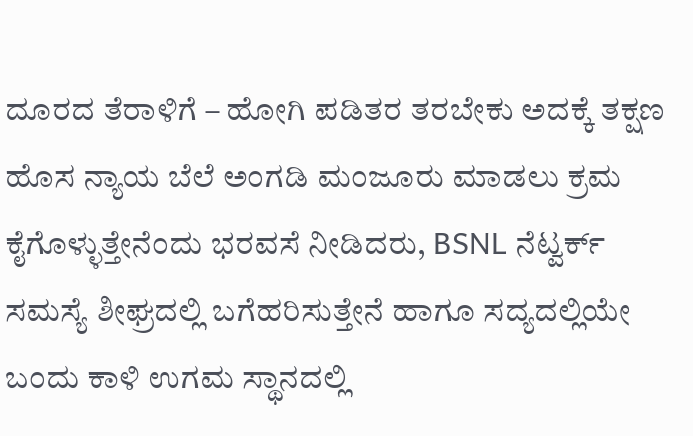ದೂರದ ತೆರಾಳಿಗೆ – ಹೋಗಿ ಪಡಿತರ ತರಬೇಕು ಅದಕ್ಕೆ ತಕ್ಷಣ ಹೊಸ ನ್ಯಾಯ ಬೆಲೆ ಅಂಗಡಿ ಮಂಜೂರು ಮಾಡಲು ಕ್ರಮ ಕೈಗೊಳ್ಳುತ್ತೇನೆಂದು ಭರವಸೆ ನೀಡಿದರು, BSNL ನೆಟ್ವರ್ಕ್ ಸಮಸ್ಯೆ ಶೀಘ್ರದಲ್ಲಿ ಬಗೆಹರಿಸುತ್ತೇನೆ ಹಾಗೂ ಸದ್ಯದಲ್ಲಿಯೇ ಬಂದು ಕಾಳಿ ಉಗಮ ಸ್ಥಾನದಲ್ಲಿ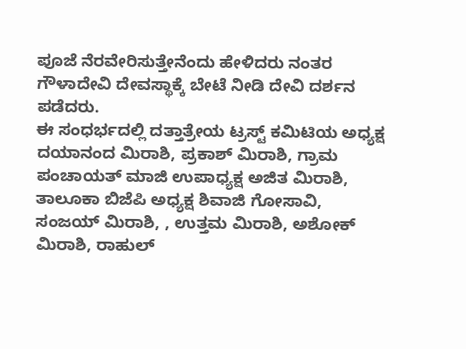ಪೂಜೆ ನೆರವೇರಿಸುತ್ತೇನೆಂದು ಹೇಳಿದರು ನಂತರ ಗೌಳಾದೇವಿ ದೇವಸ್ಥಾಕ್ಕೆ ಬೇಟೆ ನೀಡಿ ದೇವಿ ದರ್ಶನ ಪಡೆದರು.
ಈ ಸಂಧರ್ಭದಲ್ಲಿ ದತ್ತಾತ್ರೇಯ ಟ್ರಸ್ಟ್ ಕಮಿಟಿಯ ಅಧ್ಯಕ್ಷ ದಯಾನಂದ ಮಿರಾಶಿ, ಪ್ರಕಾಶ್ ಮಿರಾಶಿ, ಗ್ರಾಮ ಪಂಚಾಯತ್ ಮಾಜಿ ಉಪಾಧ್ಯಕ್ಷ ಅಜಿತ ಮಿರಾಶಿ, ತಾಲೂಕಾ ಬಿಜೆಪಿ ಅಧ್ಯಕ್ಷ ಶಿವಾಜಿ ಗೋಸಾವಿ, ಸಂಜಯ್ ಮಿರಾಶಿ, , ಉತ್ತಮ ಮಿರಾಶಿ, ಅಶೋಕ್ ಮಿರಾಶಿ, ರಾಹುಲ್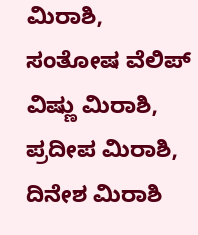ಮಿರಾಶಿ, ಸಂತೋಷ ವೆಲಿಪ್ ವಿಷ್ಣು ಮಿರಾಶಿ, ಪ್ರದೀಪ ಮಿರಾಶಿ, ದಿನೇಶ ಮಿರಾಶಿ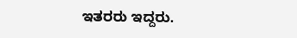ಇತರರು ಇದ್ದರು.